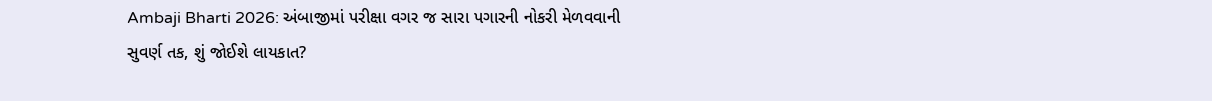Ambaji Bharti 2026: અંબાજીમાં પરીક્ષા વગર જ સારા પગારની નોકરી મેળવવાની સુવર્ણ તક, શું જોઈશે લાયકાત?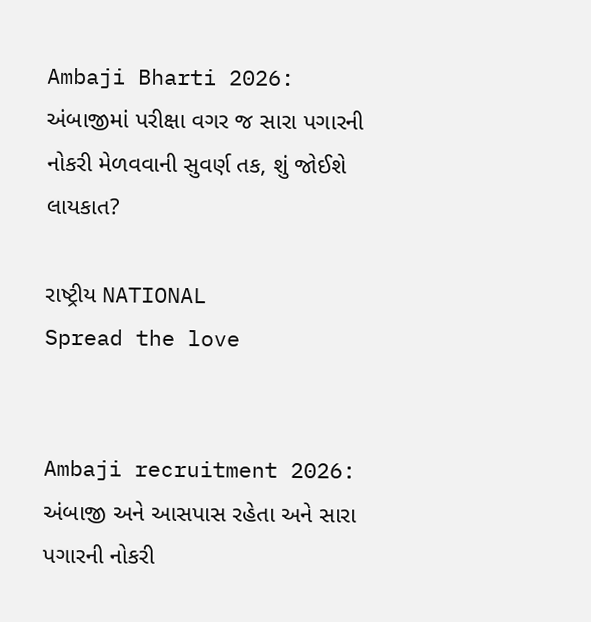Ambaji Bharti 2026: અંબાજીમાં પરીક્ષા વગર જ સારા પગારની નોકરી મેળવવાની સુવર્ણ તક, શું જોઈશે લાયકાત?

રાષ્ટ્રીય NATIONAL
Spread the love


Ambaji recruitment 2026: અંબાજી અને આસપાસ રહેતા અને સારા પગારની નોકરી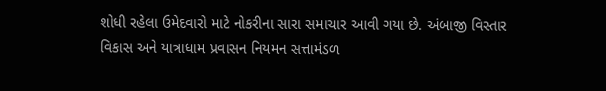શોધી રહેલા ઉમેદવારો માટે નોકરીના સારા સમાચાર આવી ગયા છે. અંબાજી વિસ્તાર વિકાસ અને યાત્રાધામ પ્રવાસન નિયમન સત્તામંડળ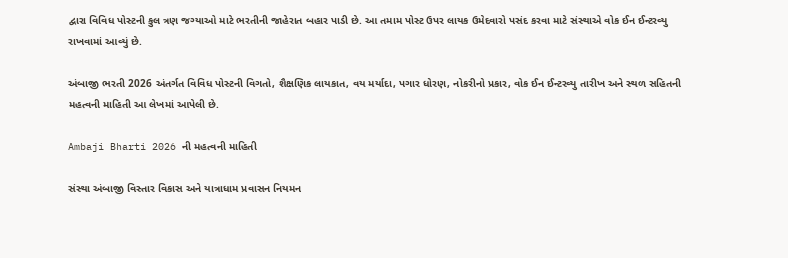દ્વારા વિવિધ પોસ્ટની કુલ ત્રણ જગ્યાઓ માટે ભરતીની જાહેરાત બહાર પાડી છે. આ તમામ પોસ્ટ ઉપર લાયક ઉમેદવારો પસંદ કરવા માટે સંસ્થાએ વોક ઈન ઈન્ટરવ્યુ રાખવામાં આવ્યું છે.

અંબાજી ભરતી 2026 અંતર્ગત વિવિધ પોસ્ટની વિગતો, શૈક્ષણિક લાયકાત, વય મર્યાદા, પગાર ધોરણ, નોકરીનો પ્રકાર, વોક ઈન ઈન્ટરવ્યુ તારીખ અને સ્થળ સહિતની મહત્વની માહિતી આ લેખમાં આપેલી છે.

Ambaji Bharti 2026 ની મહત્વની માહિતી

સંસ્થા અંબાજી વિસ્તાર વિકાસ અને યાત્રાધામ પ્રવાસન નિયમન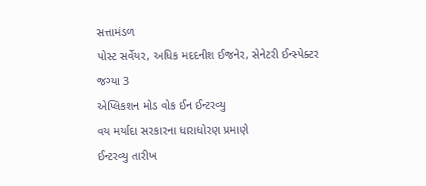સત્તામંડળ
પોસ્ટ સર્વેયર, અધિક મદદનીશ ઈજનેર, સેનેટરી ઈન્સ્પેક્ટર
જગ્યા 3
એપ્લિકશન મોડ વોક ઈન ઈન્ટરવ્યુ
વય મર્યાદા સરકારના ધારાધોરણ પ્રમાણે
ઈન્ટરવ્યુ તારીખ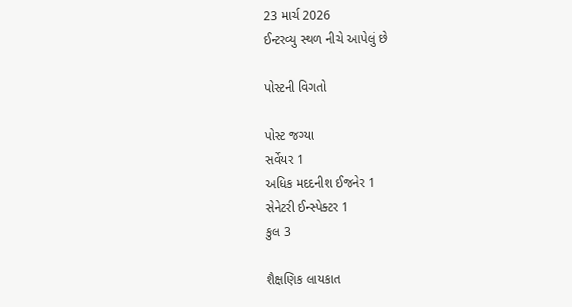23 માર્ચ 2026
ઈન્ટરવ્યુ સ્થળ નીચે આપેલું છે

પોસ્ટની વિગતો

પોસ્ટ જગ્યા
સર્વેયર 1
અધિક મદદનીશ ઈજનેર 1
સેનેટરી ઈન્સ્પેક્ટર 1
કુલ 3

શૈક્ષણિક લાયકાત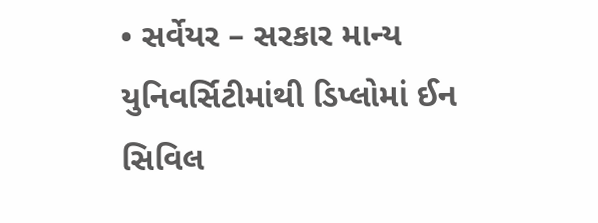• સર્વેયર – સરકાર માન્ય યુનિવર્સિટીમાંથી ડિપ્લોમાં ઈન સિવિલ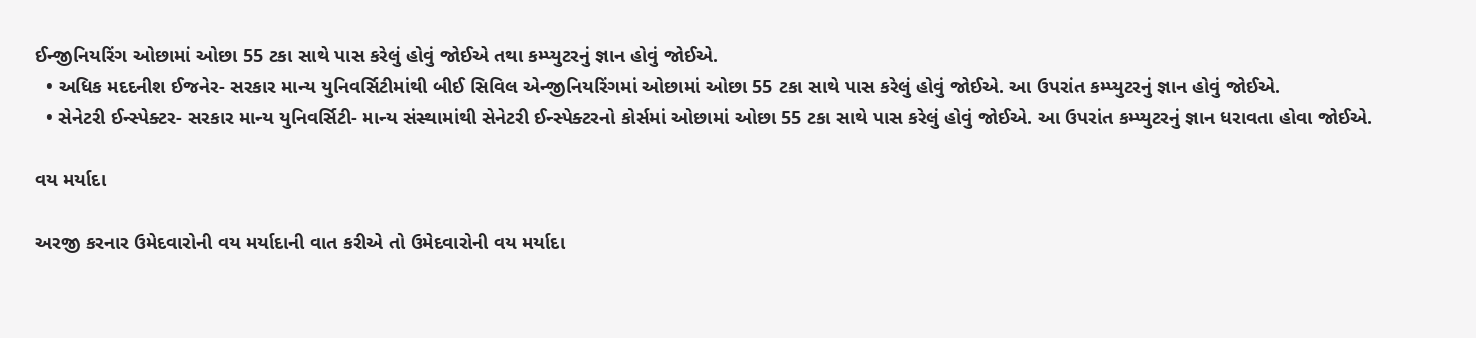ઈન્જીનિયરિંગ ઓછામાં ઓછા 55 ટકા સાથે પાસ કરેલું હોવું જોઈએ તથા કમ્પ્યુટરનું જ્ઞાન હોવું જોઈએ.
  • અધિક મદદનીશ ઈજનેર- સરકાર માન્ય યુનિવર્સિટીમાંથી બીઈ સિવિલ એન્જીનિયરિંગમાં ઓછામાં ઓછા 55 ટકા સાથે પાસ કરેલું હોવું જોઈએ. આ ઉપરાંત કમ્પ્યુટરનું જ્ઞાન હોવું જોઈએ.
  • સેનેટરી ઈન્સ્પેક્ટર- સરકાર માન્ય યુનિવર્સિટી- માન્ય સંસ્થામાંથી સેનેટરી ઈન્સ્પેક્ટરનો કોર્સમાં ઓછામાં ઓછા 55 ટકા સાથે પાસ કરેલું હોવું જોઈએ. આ ઉપરાંત કમ્પ્યુટરનું જ્ઞાન ધરાવતા હોવા જોઈએ.

વય મર્યાદા

અરજી કરનાર ઉમેદવારોની વય મર્યાદાની વાત કરીએ તો ઉમેદવારોની વય મર્યાદા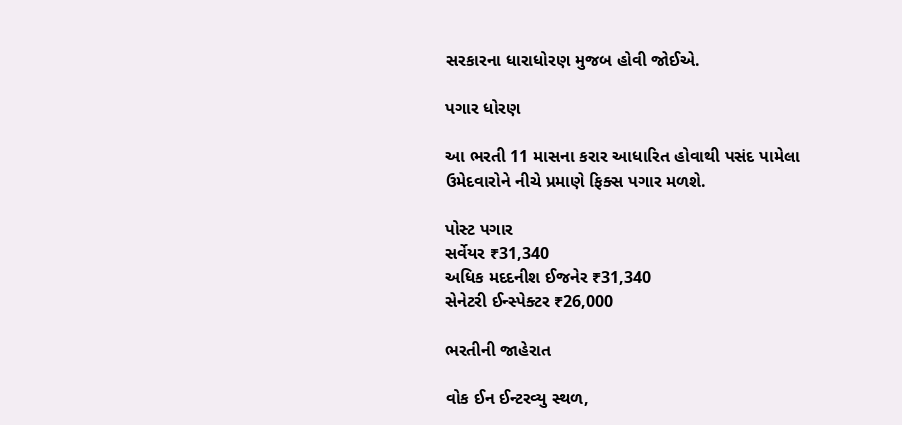સરકારના ધારાધોરણ મુજબ હોવી જોઈએ.

પગાર ધોરણ

આ ભરતી 11 માસના કરાર આધારિત હોવાથી પસંદ પામેલા ઉમેદવારોને નીચે પ્રમાણે ફિક્સ પગાર મળશે.

પોસ્ટ પગાર
સર્વેયર ₹31,340
અધિક મદદનીશ ઈજનેર ₹31,340
સેનેટરી ઈન્સ્પેક્ટર ₹26,000

ભરતીની જાહેરાત

વોક ઈન ઈન્ટરવ્યુ સ્થળ,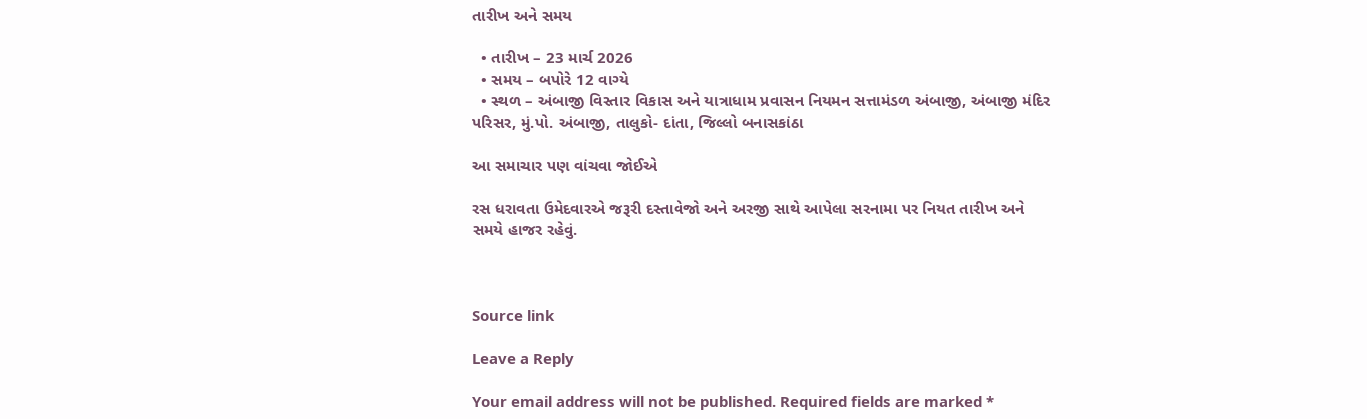તારીખ અને સમય

  • તારીખ – 23 માર્ચ 2026
  • સમય – બપોરે 12 વાગ્યે
  • સ્થળ – અંબાજી વિસ્તાર વિકાસ અને યાત્રાધામ પ્રવાસન નિયમન સત્તામંડળ અંબાજી, અંબાજી મંદિર પરિસર, મું.પો. અંબાજી, તાલુકો- દાંતા, જિલ્લો બનાસકાંઠા

આ સમાચાર પણ વાંચવા જોઈએ

રસ ધરાવતા ઉમેદવારએ જરૂરી દસ્તાવેજો અને અરજી સાથે આપેલા સરનામા પર નિયત તારીખ અને સમયે હાજર રહેવું.



Source link

Leave a Reply

Your email address will not be published. Required fields are marked *